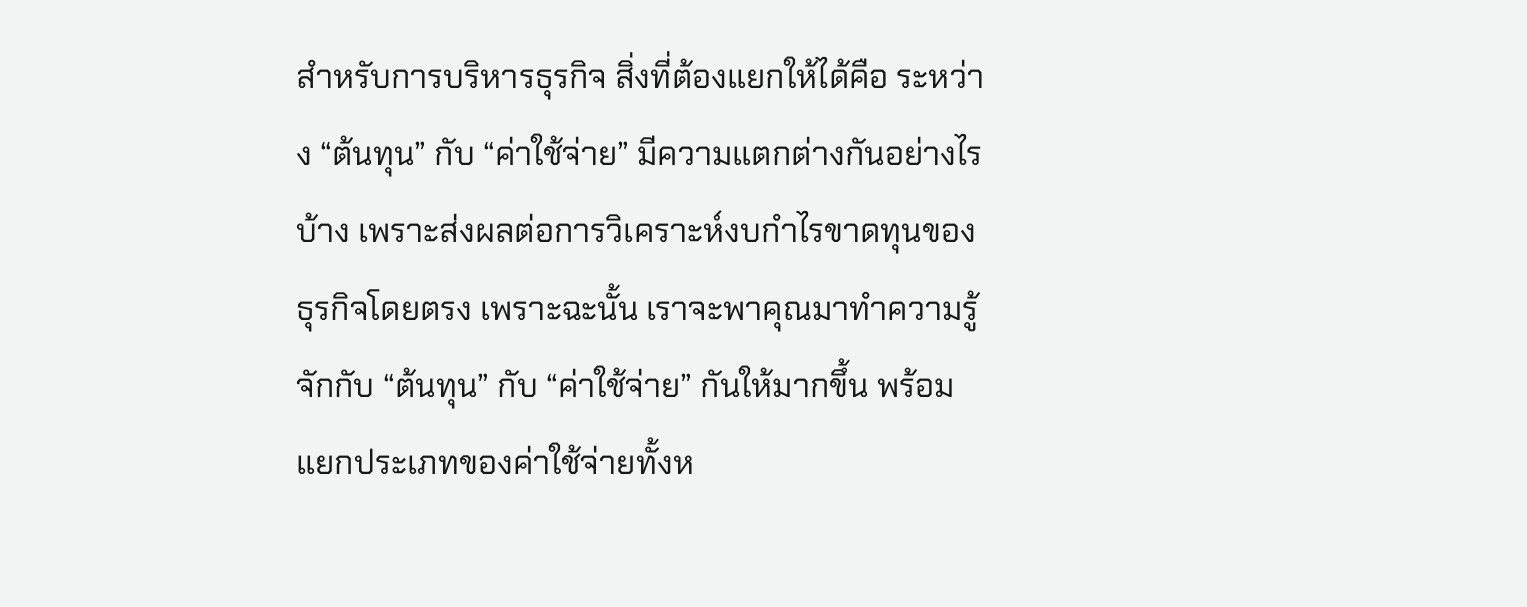สำหรับการบริหารธุรกิจ สิ่งที่ต้องแยกให้ได้คือ ระหว่าง “ต้นทุน” กับ “ค่าใช้จ่าย” มีความแตกต่างกันอย่างไรบ้าง เพราะส่งผลต่อการวิเคราะห์งบกำไรขาดทุนของธุรกิจโดยตรง เพราะฉะนั้น เราจะพาคุณมาทำความรู้จักกับ “ต้นทุน” กับ “ค่าใช้จ่าย” กันให้มากขึ้น พร้อมแยกประเภทของค่าใช้จ่ายทั้งห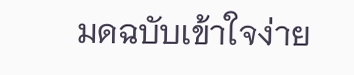มดฉบับเข้าใจง่าย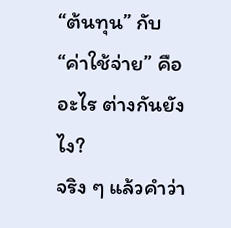“ต้นทุน” กับ “ค่าใช้จ่าย” คืออะไร ต่างกันยังไง?
จริง ๆ แล้วคำว่า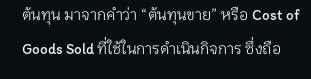ต้นทุน มาจากคำว่า “ต้นทุนขาย” หรือ Cost of Goods Sold ที่ใช้ในการดำเนินกิจการ ซึ่งถือ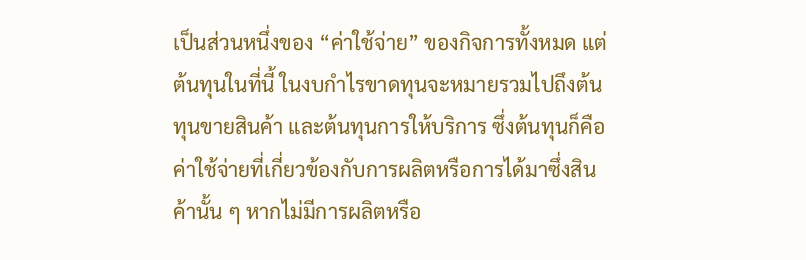เป็นส่วนหนึ่งของ “ค่าใช้จ่าย” ของกิจการทั้งหมด แต่ต้นทุนในที่นี้ ในงบกำไรขาดทุนจะหมายรวมไปถึงต้นทุนขายสินค้า และต้นทุนการให้บริการ ซึ่งต้นทุนก็คือค่าใช้จ่ายที่เกี่ยวข้องกับการผลิตหรือการได้มาซึ่งสินค้านั้น ๆ หากไม่มีการผลิตหรือ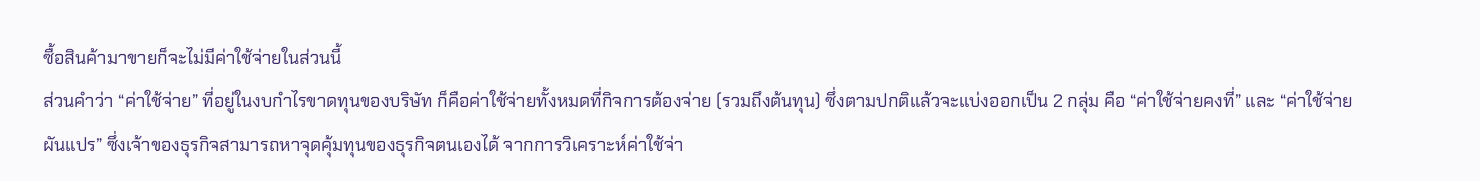ซื้อสินค้ามาขายก็จะไม่มีค่าใช้จ่ายในส่วนนี้
ส่วนคำว่า “ค่าใช้จ่าย” ที่อยู่ในงบกำไรขาดทุนของบริษัท ก็คือค่าใช้จ่ายทั้งหมดที่กิจการต้องจ่าย (รวมถึงต้นทุน) ซึ่งตามปกติแล้วจะแบ่งออกเป็น 2 กลุ่ม คือ “ค่าใช้จ่ายคงที่” และ “ค่าใช้จ่ายผันแปร” ซึ่งเจ้าของธุรกิจสามารถหาจุดคุ้มทุนของธุรกิจตนเองได้ จากการวิเคราะห์ค่าใช้จ่า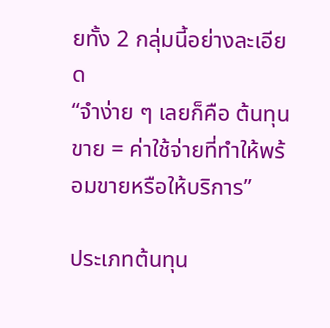ยทั้ง 2 กลุ่มนี้อย่างละเอียด
“จำง่าย ๆ เลยก็คือ ต้นทุนขาย = ค่าใช้จ่ายที่ทำให้พร้อมขายหรือให้บริการ”

ประเภทต้นทุน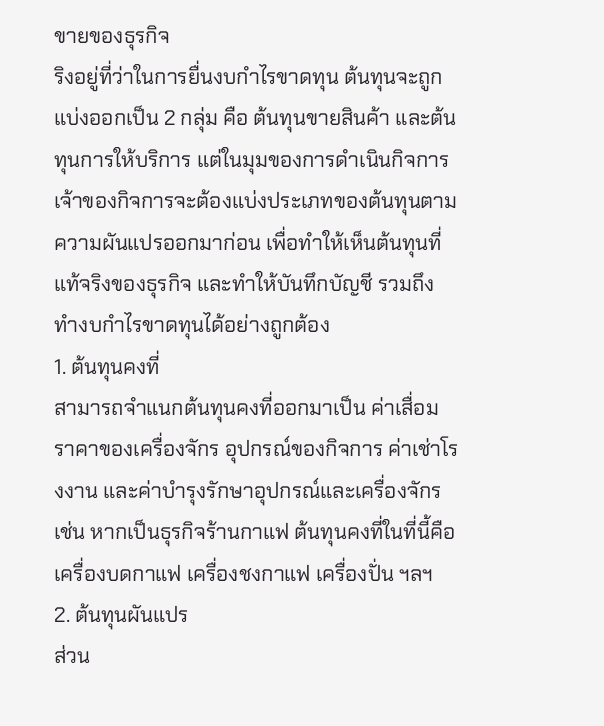ขายของธุรกิจ
ริงอยู่ที่ว่าในการยื่นงบกำไรขาดทุน ต้นทุนจะถูกแบ่งออกเป็น 2 กลุ่ม คือ ต้นทุนขายสินค้า และต้นทุนการให้บริการ แต่ในมุมของการดำเนินกิจการ เจ้าของกิจการจะต้องแบ่งประเภทของต้นทุนตามความผันแปรออกมาก่อน เพื่อทำให้เห็นต้นทุนที่แท้จริงของธุรกิจ และทำให้บันทึกบัญชี รวมถึงทำงบกำไรขาดทุนได้อย่างถูกต้อง
1. ต้นทุนคงที่
สามารถจำแนกต้นทุนคงที่ออกมาเป็น ค่าเสื่อมราคาของเครื่องจักร อุปกรณ์ของกิจการ ค่าเช่าโรงงาน และค่าบำรุงรักษาอุปกรณ์และเครื่องจักร เช่น หากเป็นธุรกิจร้านกาแฟ ต้นทุนคงที่ในที่นี้คือ เครื่องบดกาแฟ เครื่องชงกาแฟ เครื่องปั่น ฯลฯ
2. ต้นทุนผันแปร
ส่วน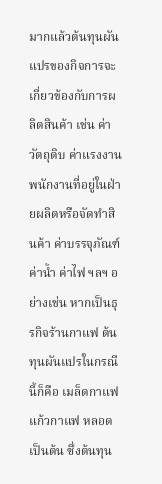มากแล้วต้นทุนผันแปรของกิจการจะเกี่ยวข้องกับการผลิตสินค้า เช่น ค่าวัตถุดิบ ค่าแรงงานพนักงานที่อยู่ในฝ่ายผลิตหรือจัดทำสินค้า ค่าบรรจุภัณฑ์ ค่าน้ำ ค่าไฟ ฯลฯ อย่างเช่น หากเป็นธุรกิจร้านกาแฟ ต้นทุนผันแปรในกรณีนี้ก็คือ เมล็ดกาแฟ แก้วกาแฟ หลอด เป็นต้น ซึ่งต้นทุน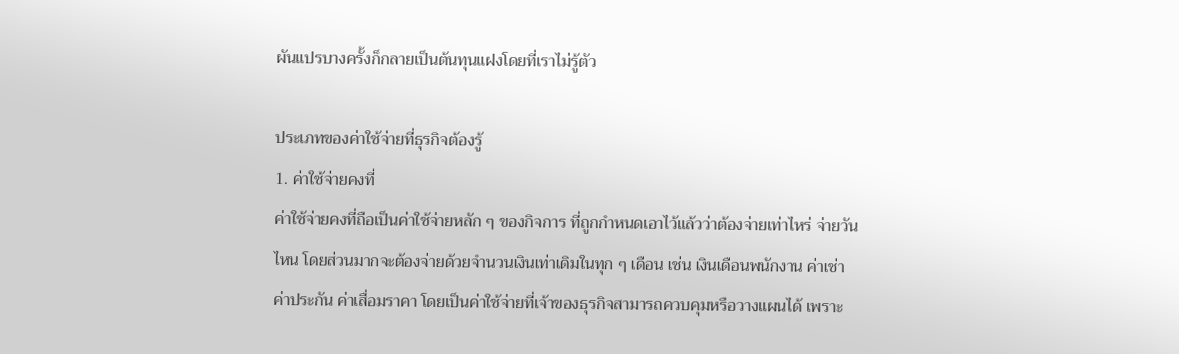ผันแปรบางครั้งก็กลายเป็นต้นทุนแฝงโดยที่เราไม่รู้ตัว

ประเภทของค่าใช้จ่ายที่ธุรกิจต้องรู้
1. ค่าใช้จ่ายคงที่
ค่าใช้จ่ายคงที่ถือเป็นค่าใช้จ่ายหลัก ๆ ของกิจการ ที่ถูกกำหนดเอาไว้แล้วว่าต้องจ่ายเท่าไหร่ จ่ายวันไหน โดยส่วนมากจะต้องจ่ายด้วยจำนวนเงินเท่าเดิมในทุก ๆ เดือน เช่น เงินเดือนพนักงาน ค่าเช่า ค่าประกัน ค่าเสื่อมราคา โดยเป็นค่าใช้จ่ายที่เจ้าของธุรกิจสามารถควบคุมหรือวางแผนได้ เพราะ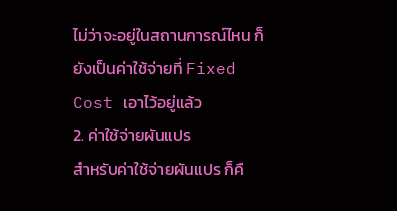ไม่ว่าจะอยู่ในสถานการณ์ไหน ก็ยังเป็นค่าใช้จ่ายที่ Fixed Cost เอาไว้อยู่แล้ว
2. ค่าใช้จ่ายผันแปร
สำหรับค่าใช้จ่ายผันแปร ก็คื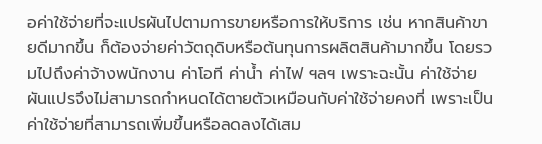อค่าใช้จ่ายที่จะแปรผันไปตามการขายหรือการให้บริการ เช่น หากสินค้าขายดีมากขึ้น ก็ต้องจ่ายค่าวัตถุดิบหรือต้นทุนการผลิตสินค้ามากขึ้น โดยรวมไปถึงค่าจ้างพนักงาน ค่าโอที ค่าน้ำ ค่าไฟ ฯลฯ เพราะฉะนั้น ค่าใช้จ่ายผันแปรจึงไม่สามารถกำหนดได้ตายตัวเหมือนกับค่าใช้จ่ายคงที่ เพราะเป็นค่าใช้จ่ายที่สามารถเพิ่มขึ้นหรือลดลงได้เสม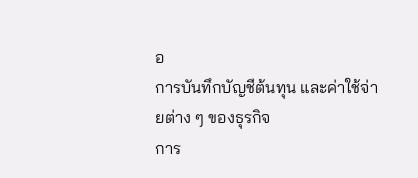อ
การบันทึกบัญชีต้นทุน และค่าใช้จ่ายต่าง ๆ ของธุรกิจ
การ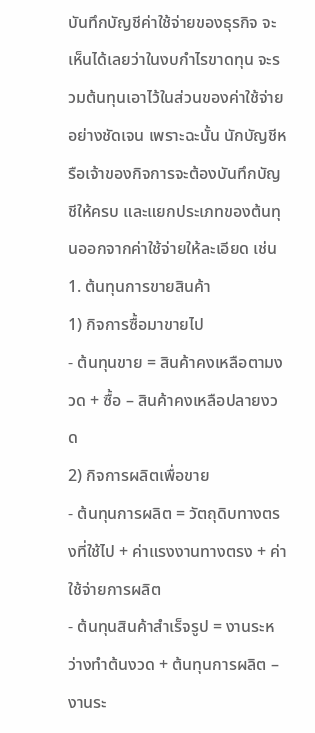บันทึกบัญชีค่าใช้จ่ายของธุรกิจ จะเห็นได้เลยว่าในงบกำไรขาดทุน จะรวมต้นทุนเอาไว้ในส่วนของค่าใช้จ่ายอย่างชัดเจน เพราะฉะนั้น นักบัญชีหรือเจ้าของกิจการจะต้องบันทึกบัญชีให้ครบ และแยกประเภทของต้นทุนออกจากค่าใช้จ่ายให้ละเอียด เช่น
1. ต้นทุนการขายสินค้า
1) กิจการซื้อมาขายไป
- ต้นทุนขาย = สินค้าคงเหลือตามงวด + ซื้อ – สินค้าคงเหลือปลายงวด
2) กิจการผลิตเพื่อขาย
- ต้นทุนการผลิต = วัตถุดิบทางตรงที่ใช้ไป + ค่าแรงงานทางตรง + ค่าใช้จ่ายการผลิต
- ต้นทุนสินค้าสำเร็จรูป = งานระหว่างทำต้นงวด + ต้นทุนการผลิต – งานระ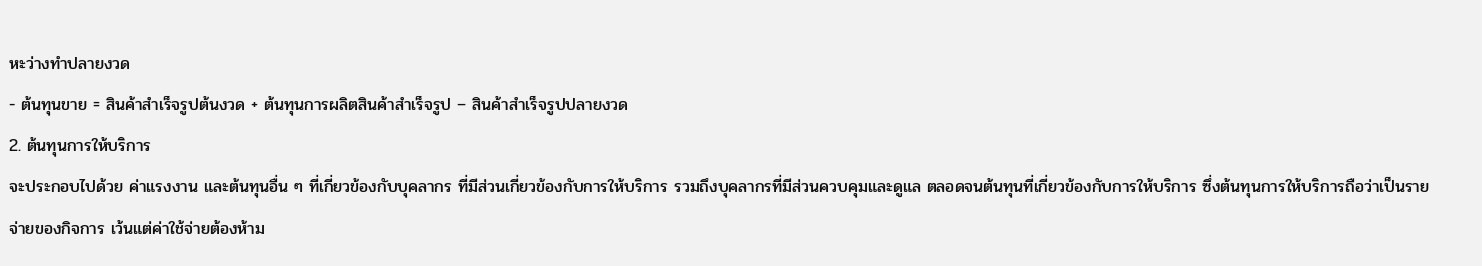หะว่างทำปลายงวด
- ต้นทุนขาย = สินค้าสำเร็จรูปต้นงวด + ต้นทุนการผลิตสินค้าสำเร็จรูป – สินค้าสำเร็จรูปปลายงวด
2. ต้นทุนการให้บริการ
จะประกอบไปด้วย ค่าแรงงาน และต้นทุนอื่น ๆ ที่เกี่ยวข้องกับบุคลากร ที่มีส่วนเกี่ยวข้องกับการให้บริการ รวมถึงบุคลากรที่มีส่วนควบคุมและดูแล ตลอดจนต้นทุนที่เกี่ยวข้องกับการให้บริการ ซึ่งต้นทุนการให้บริการถือว่าเป็นรายจ่ายของกิจการ เว้นแต่ค่าใช้จ่ายต้องห้าม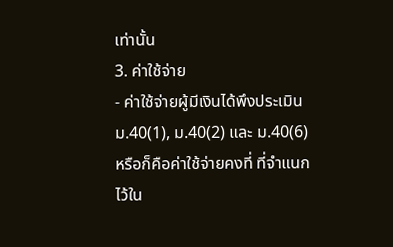เท่านั้น
3. ค่าใช้จ่าย
- ค่าใช้จ่ายผู้มีเงินได้พึงประเมิน ม.40(1), ม.40(2) และ ม.40(6) หรือก็คือค่าใช้จ่ายคงที่ ที่จำแนกไว้ใน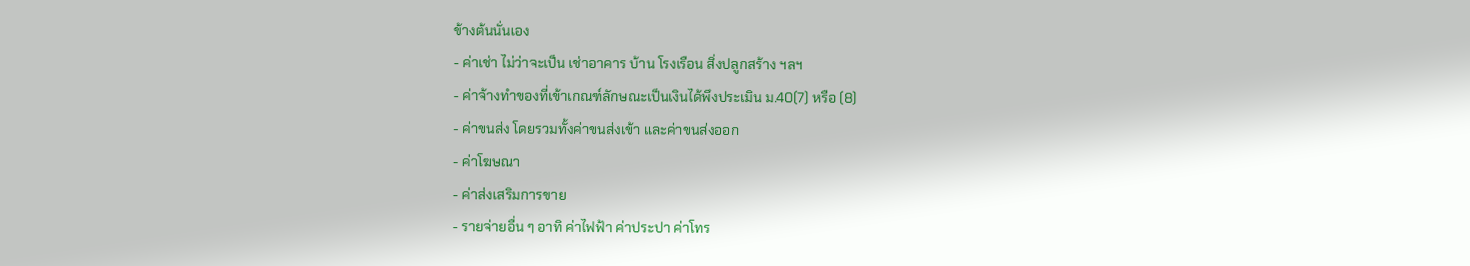ข้างต้นนั่นเอง
- ค่าเช่า ไม่ว่าจะเป็น เช่าอาคาร บ้าน โรงเรือน สิ่งปลูกสร้าง ฯลฯ
- ค่าจ้างทำของที่เข้าเกณฑ์ลักษณะเป็นเงินได้พึงประเมิน ม.40(7) หรือ (8)
- ค่าขนส่ง โดยรวมทั้งค่าขนส่งเข้า และค่าขนส่งออก
- ค่าโฆษณา
- ค่าส่งเสริมการขาย
- รายจ่ายอื่น ๆ อาทิ ค่าไฟฟ้า ค่าประปา ค่าโทร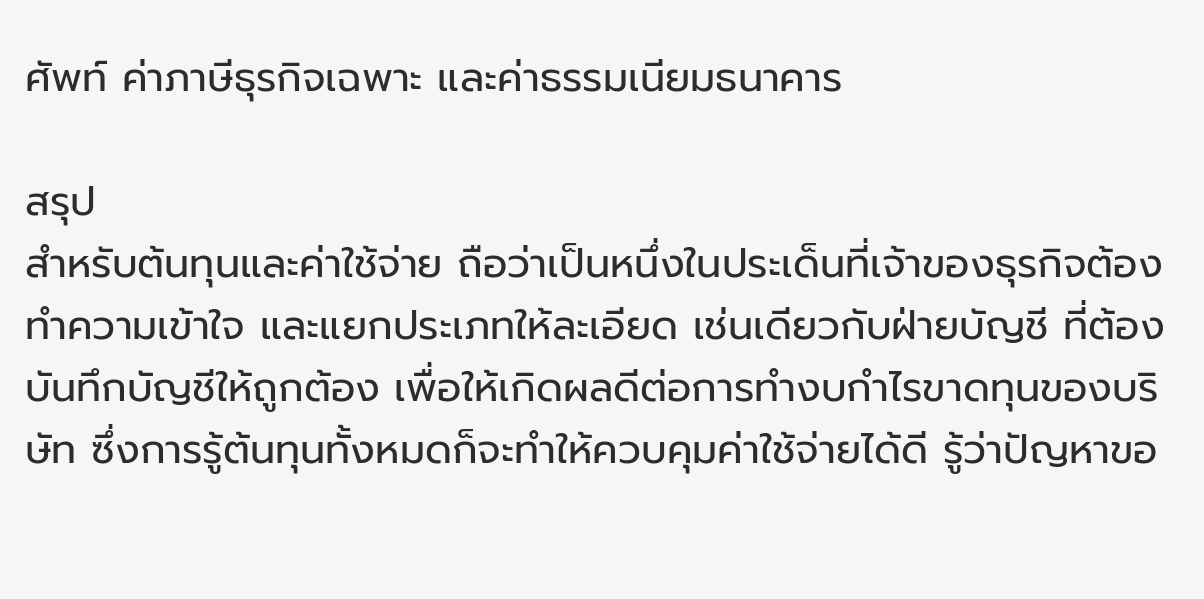ศัพท์ ค่าภาษีธุรกิจเฉพาะ และค่าธรรมเนียมธนาคาร

สรุป
สำหรับต้นทุนและค่าใช้จ่าย ถือว่าเป็นหนึ่งในประเด็นที่เจ้าของธุรกิจต้องทำความเข้าใจ และแยกประเภทให้ละเอียด เช่นเดียวกับฝ่ายบัญชี ที่ต้องบันทึกบัญชีให้ถูกต้อง เพื่อให้เกิดผลดีต่อการทำงบกำไรขาดทุนของบริษัท ซึ่งการรู้ต้นทุนทั้งหมดก็จะทำให้ควบคุมค่าใช้จ่ายได้ดี รู้ว่าปัญหาขอ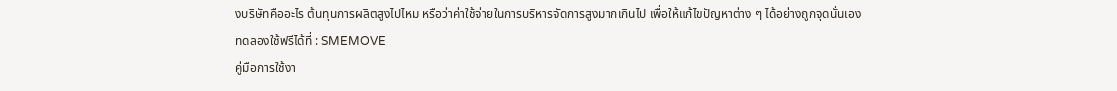งบริษัทคืออะไร ต้นทุนการผลิตสูงไปไหม หรือว่าค่าใช้จ่ายในการบริหารจัดการสูงมากเกินไป เพื่อให้แก้ไขปัญหาต่าง ๆ ได้อย่างถูกจุดนั่นเอง
ทดลองใช้ฟรีได้ที่ : SMEMOVE
คู่มือการใช้งา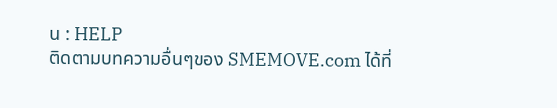น : HELP
ติดตามบทความอื่นๆของ SMEMOVE.com ได้ที่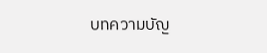บทความบัญ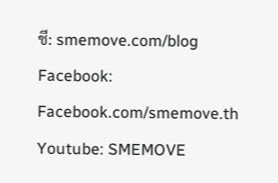ชี: smemove.com/blog
Facebook: Facebook.com/smemove.th
Youtube: SMEMOVE